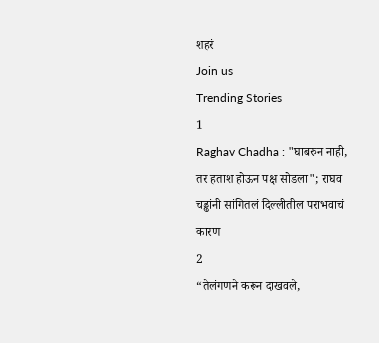शहरं
Join us
Trending Stories
1
Raghav Chadha : "घाबरुन नाही, तर हताश होऊन पक्ष सोडला"; राघव चड्ढांनी सांगितलं दिल्लीतील पराभवाचं कारण
2
“तेलंगणने करून दाखवले,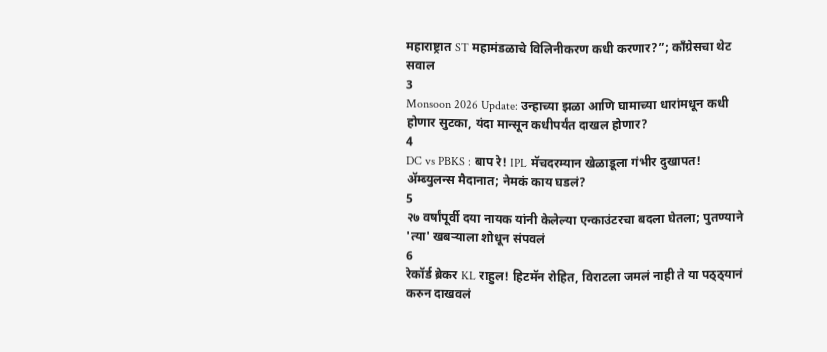महाराष्ट्रात ST महामंडळाचे विलिनीकरण कधी करणार?”; काँग्रेसचा थेट सवाल
3
Monsoon 2026 Update: उन्हाच्या झळा आणि घामाच्या धारांमधून कधी होणार सुटका, यंदा मान्सून कधीपर्यंत दाखल होणार?
4
DC vs PBKS : बाप रे! IPL मॅचदरम्यान खेळाडूला गंभीर दुखापत! ॲम्ब्युलन्स मैदानात; नेमकं काय घडलं?
5
२७ वर्षांपूर्वी दया नायक यांनी केलेल्या एन्काउंटरचा बदला घेतला; पुतण्याने 'त्या' खबऱ्याला शोधून संपवलं
6
रेकॉर्ड ब्रेकर KL राहुल! हिटमॅन रोहित, विराटला जमलं नाही ते या पठ्ठ्यानं करुन दाखवलं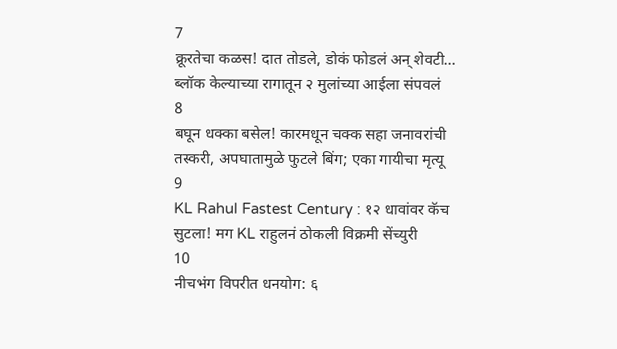7
क्रूरतेचा कळस! दात तोडले, डोकं फोडलं अन् शेवटी... ब्लॉक केल्याच्या रागातून २ मुलांच्या आईला संपवलं
8
बघून धक्का बसेल! कारमधून चक्क सहा जनावरांची तस्करी, अपघातामुळे फुटले बिंग; एका गायीचा मृत्यू
9
KL Rahul Fastest Century : १२ धावांवर कॅच सुटला! मग KL राहुलनं ठोकली विक्रमी सेंच्युरी
10
नीचभंग विपरीत धनयोग: ६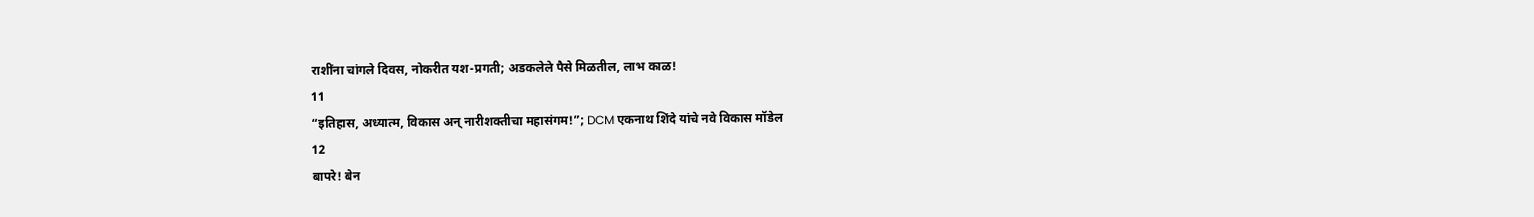राशींना चांगले दिवस, नोकरीत यश-प्रगती; अडकलेले पैसे मिळतील, लाभ काळ!
11
“इतिहास, अध्यात्म, विकास अन् नारीशक्तीचा महासंगम!”; DCM एकनाथ शिंदे यांचे नवे विकास मॉडेल
12
बापरे! बेन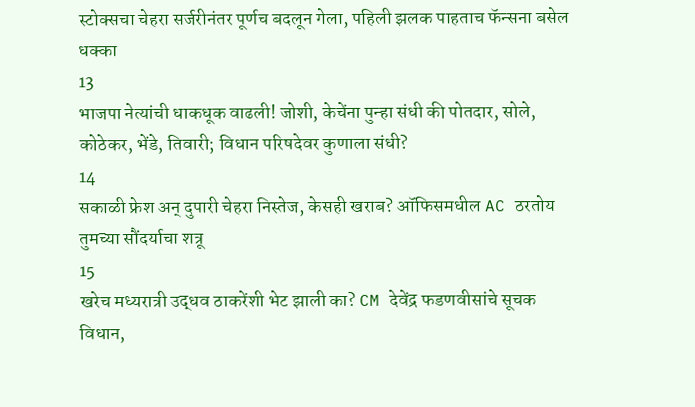स्टोक्सचा चेहरा सर्जरीनंतर पूर्णच बदलून गेला, पहिली झलक पाहताच फॅन्सना बसेल धक्का
13
भाजपा नेत्यांची धाकधूक वाढली! जोशी, केचेंना पुन्हा संधी की पोतदार, सोले, कोठेकर, भेंडे, तिवारी; विधान परिषदेवर कुणाला संधी?
14
सकाळी फ्रेश अन् दुपारी चेहरा निस्तेज, केसही खराब? ऑफिसमधील AC ठरतोय तुमच्या सौंदर्याचा शत्रू
15
खरेच मध्यरात्री उद्धव ठाकरेंशी भेट झाली का? CM देवेंद्र फडणवीसांचे सूचक विधान,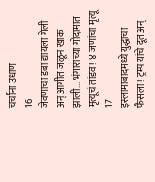चर्चांना उधाण
16
जेवणाचा डबा द्यायला गेली अन् आगीत जळून खाक झाली... भंगाराच्या गोदामात मृत्यूचं तांडव! ४ जणांचा मृत्यू
17
इस्लामाबादमध्ये युद्धाचा फैसला! ट्रम्प यांचे दूत अन्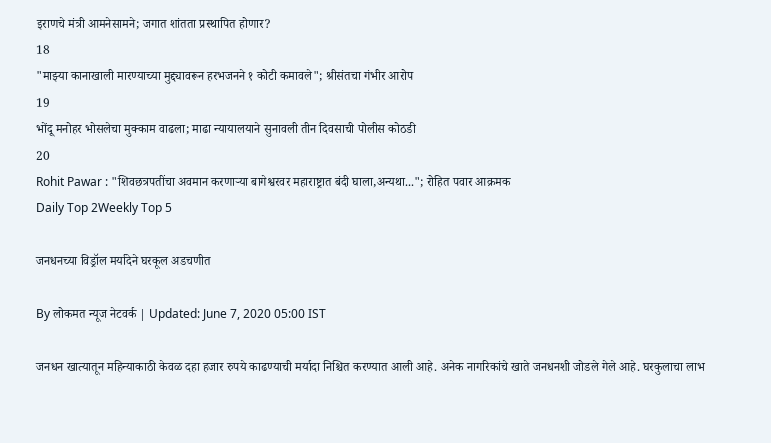इराणचे मंत्री आमनेसामने; जगात शांतता प्रस्थापित होणार?
18
"माझ्या कानाखाली मारण्याच्या मुद्द्यावरून हरभजनने १ कोटी कमावले"; श्रीसंतचा गंभीर आरोप
19
भोंदू मनोहर भोसलेचा मुक्काम वाढला; माढा न्यायालयाने सुनावली तीन दिवसाची पोलीस कोठडी
20
Rohit Pawar : "शिवछत्रपतींचा अवमान करणाऱ्या बागेश्वरवर महाराष्ट्रात बंदी घाला,अन्यथा..."; रोहित पवार आक्रमक
Daily Top 2Weekly Top 5

जनधनच्या विड्रॉल मर्यादेने घरकूल अडचणीत

By लोकमत न्यूज नेटवर्क | Updated: June 7, 2020 05:00 IST

जनधन खात्यातून महिन्याकाठी केवळ दहा हजार रुपये काढण्याची मर्यादा निश्चित करण्यात आली आहे. अनेक नागरिकांचे खाते जनधनशी जोडले गेले आहे. घरकुलाचा लाभ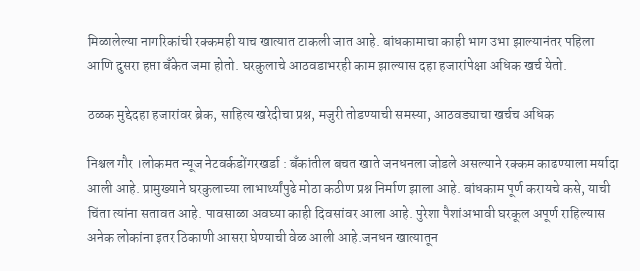मिळालेल्या नागरिकांची रक्कमही याच खात्यात टाकली जात आहे. बांधकामाचा काही भाग उभा झाल्यानंतर पहिला आणि दुसरा हप्ता बँकेत जमा होतो. घरकुलाचे आठवडाभरही काम झाल्यास दहा हजारांपेक्षा अधिक खर्च येतो.

ठळक मुद्देदहा हजारांवर ब्रेक, साहित्य खरेदीचा प्रश्न, मजुरी तोडण्याची समस्या, आठवड्याचा खर्चच अधिक

निश्चल गौर ।लोकमत न्यूज नेटवर्कडोंगरखर्डा : बँकांतील बचत खाते जनधनला जोडले असल्याने रक्कम काढण्याला मर्यादा आली आहे. प्रामुख्याने घरकुलाच्या लाभार्थ्यांपुढे मोठा कठीण प्रश्न निर्माण झाला आहे. बांधकाम पूर्ण करायचे कसे, याची चिंता त्यांना सतावत आहे. पावसाळा अवघ्या काही दिवसांवर आला आहे. पुरेशा पैशांअभावी घरकूल अपूर्ण राहिल्यास अनेक लोकांना इतर ठिकाणी आसरा घेण्याची वेळ आली आहे.जनधन खात्यातून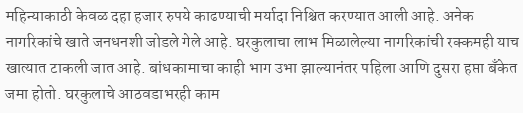महिन्याकाठी केवळ दहा हजार रुपये काढण्याची मर्यादा निश्चित करण्यात आली आहे. अनेक नागरिकांचे खाते जनधनशी जोडले गेले आहे. घरकुलाचा लाभ मिळालेल्या नागरिकांची रक्कमही याच खात्यात टाकली जात आहे. बांधकामाचा काही भाग उभा झाल्यानंतर पहिला आणि दुसरा हप्ता बँकेत जमा होतो. घरकुलाचे आठवडाभरही काम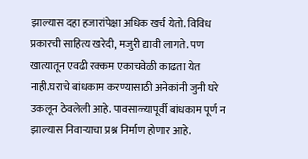झाल्यास दहा हजारांपेक्षा अधिक खर्च येतो. विविध प्रकारची साहित्य खरेदी, मजुरी द्यावी लागते. पण खात्यातून एवढी रक्कम एकाचवेळी काढता येत नाही.घराचे बांधकाम करण्यासाठी अनेकांनी जुनी घरे उकलून ठेवलेली आहे. पावसाळ्यापूर्वी बांधकाम पूर्ण न झाल्यास निवाऱ्याचा प्रश्न निर्माण होणार आहे.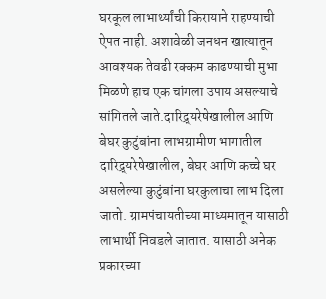घरकूल लाभार्थ्यांची किरायाने राहण्याची ऐपत नाही. अशावेळी जनधन खात्यातून आवश्यक तेवढी रक्कम काढण्याची मुभा मिळणे हाच एक चांगला उपाय असल्याचे सांगितले जाते.दारिद्र्यरेषेखालील आणि बेघर कुटुंबांना लाभग्रामीण भागातील दारिद्र्यरेषेखालील, बेघर आणि कच्चे घर असलेल्या कुटुंबांना घरकुलाचा लाभ दिला जातो. ग्रामपंचायतीच्या माध्यमातून यासाठी लाभार्थी निवडले जातात. यासाठी अनेक प्रकारच्या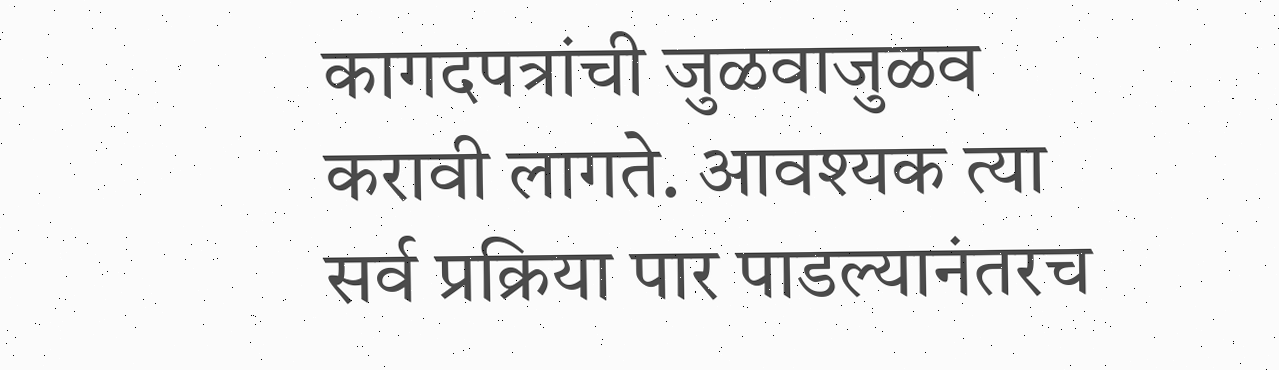कागदपत्रांची जुळवाजुळव करावी लागते. आवश्यक त्या सर्व प्रक्रिया पार पाडल्यानंतरच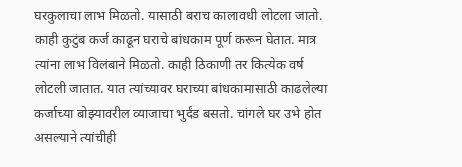घरकुलाचा लाभ मिळतो. यासाठी बराच कालावधी लोटला जातो. काही कुटुंब कर्ज काढून घराचे बांधकाम पूर्ण करून घेतात. मात्र त्यांना लाभ विलंबाने मिळतो. काही ठिकाणी तर कित्येक वर्ष लोटली जातात. यात त्यांच्यावर घराच्या बांधकामासाठी काढलेल्या कर्जाच्या बोझ्यावरील व्याजाचा भुर्दंड बसतो. चांगले घर उभे होत असल्याने त्यांचीही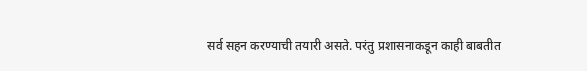सर्व सहन करण्याची तयारी असते. परंतु प्रशासनाकडून काही बाबतीत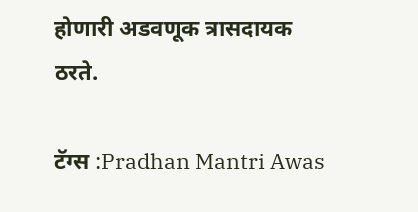होणारी अडवणूक त्रासदायक ठरते.

टॅग्स :Pradhan Mantri Awas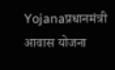Yojanaप्रधानमंत्री आवास योजना